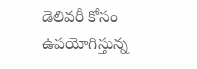డెలివరీ కోసం ఉపయోగిస్తున్న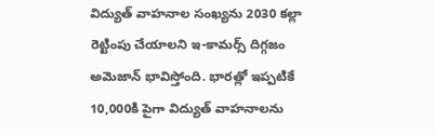విద్యుత్ వాహనాల సంఖ్యను 2030 కల్లా రెట్టింపు చేయాలని ఇ-కామర్స్ దిగ్గజం అమెజాన్ భావిస్తోంది. భారత్లో ఇప్పటికే 10,000కి పైగా విద్యుత్ వాహనాలను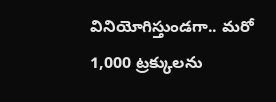వినియోగిస్తుండగా.. మరో 1,000 ట్రక్కులను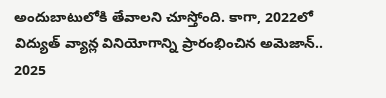అందుబాటులోకి తేవాలని చూస్తోంది. కాగా, 2022లో విద్యుత్ వ్యాన్ల వినియోగాన్ని ప్రారంభించిన అమెజాన్.. 2025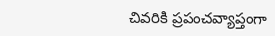చివరికి ప్రపంచవ్యాప్తంగా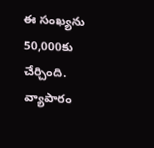ఈ సంఖ్యను 50,000కు చేర్చింది.
వ్యాపారం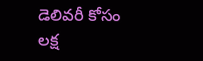డెలివరీ కోసం లక్ష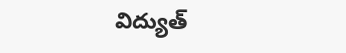విద్యుత్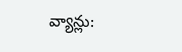వ్యాన్లు: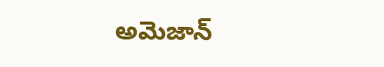అమెజాన్